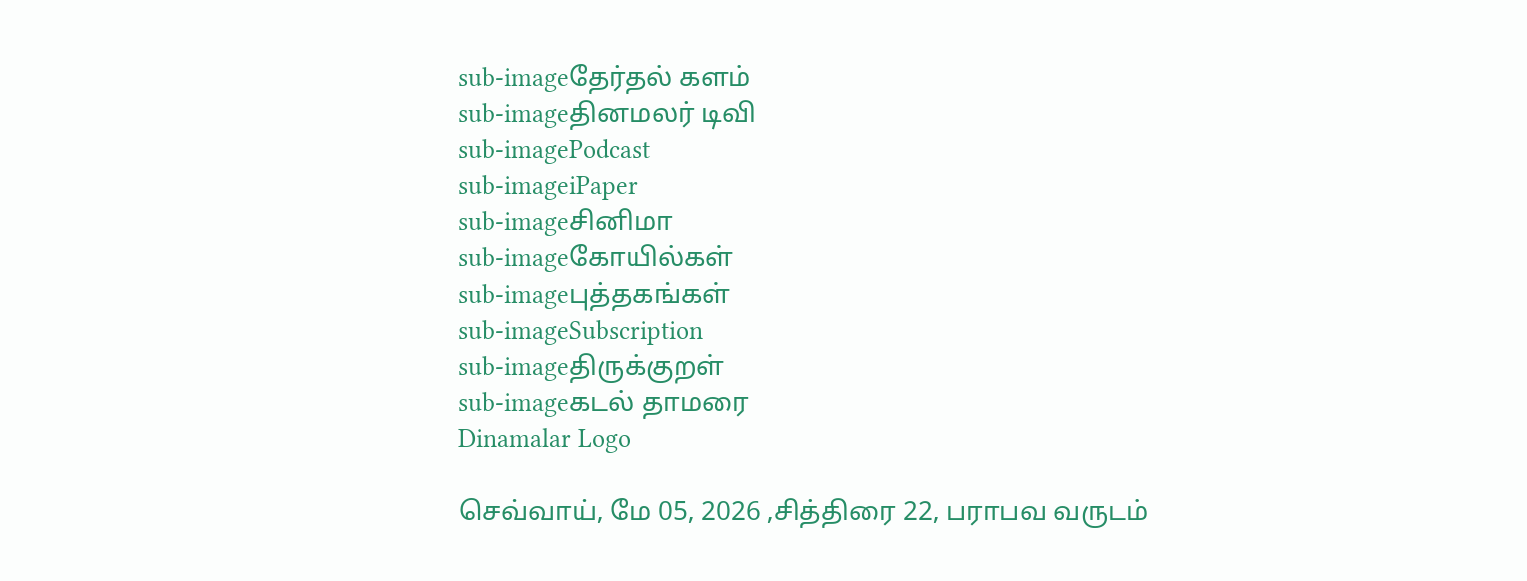sub-imageதேர்தல் களம்
sub-imageதினமலர் டிவி
sub-imagePodcast
sub-imageiPaper
sub-imageசினிமா
sub-imageகோயில்கள்
sub-imageபுத்தகங்கள்
sub-imageSubscription
sub-imageதிருக்குறள்
sub-imageகடல் தாமரை
Dinamalar Logo

செவ்வாய், மே 05, 2026 ,சித்திரை 22, பராபவ வருடம்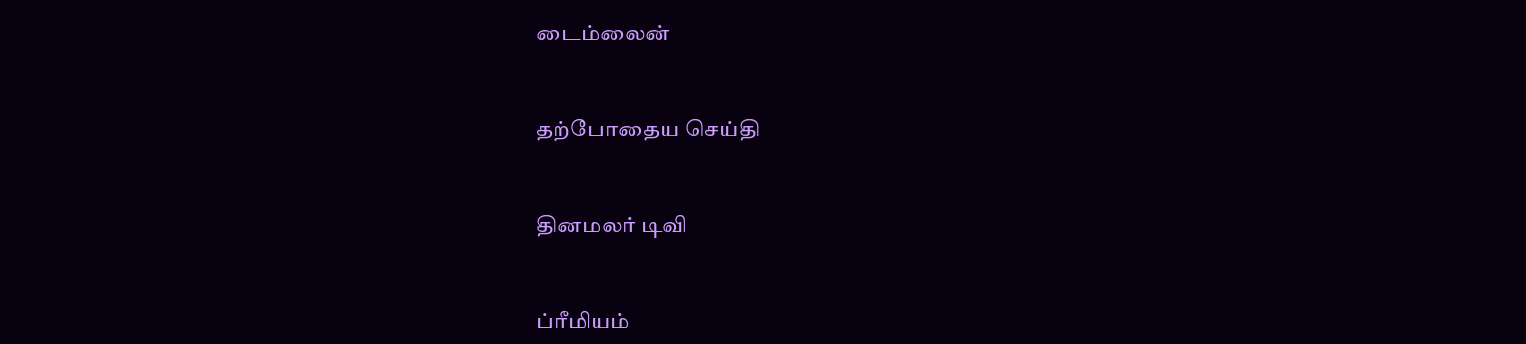டைம்லைன்


தற்போதைய செய்தி


தினமலர் டிவி


ப்ரீமியம்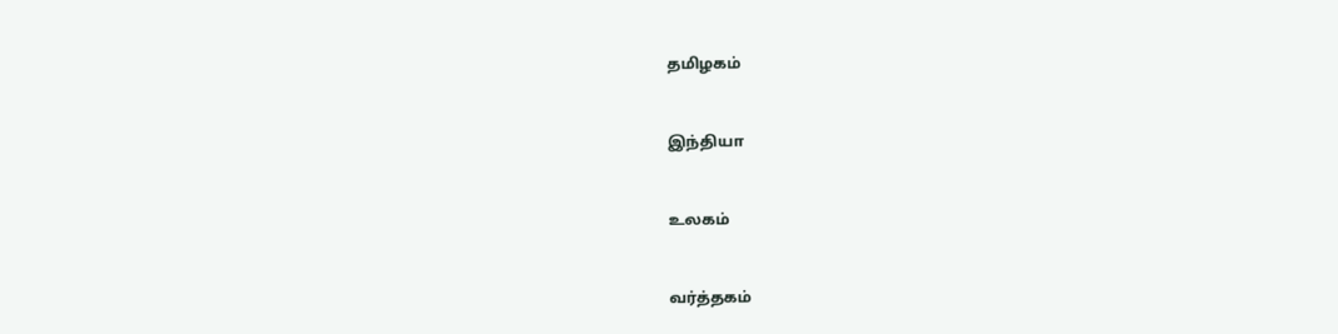தமிழகம்


இந்தியா


உலகம்


வர்த்தகம்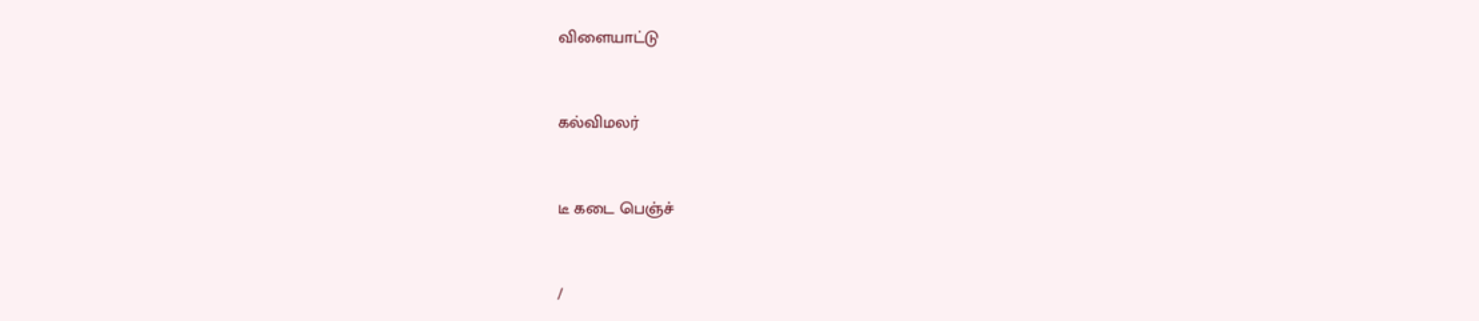விளையாட்டு


கல்விமலர்


டீ கடை பெஞ்ச்


/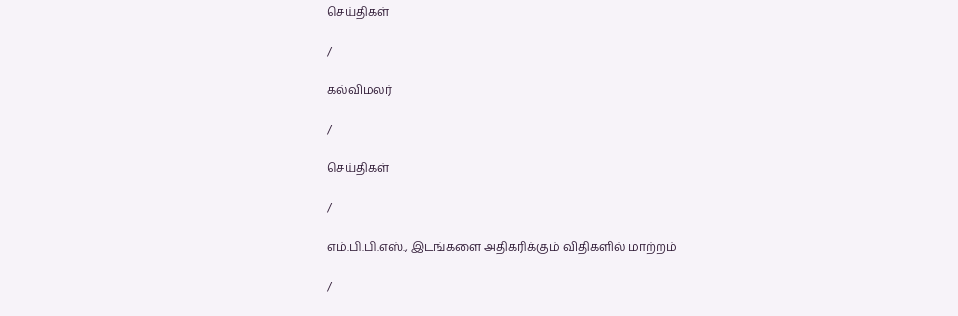செய்திகள்

/

கல்விமலர்

/

செய்திகள்

/

எம்.பி.பி.எஸ்., இடங்களை அதிகரிக்கும் விதிகளில் மாற்றம்

/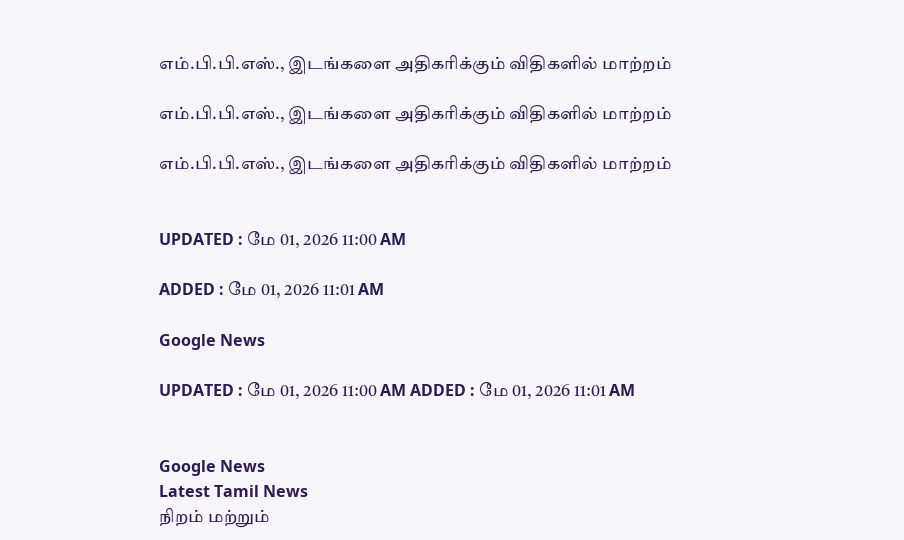எம்.பி.பி.எஸ்., இடங்களை அதிகரிக்கும் விதிகளில் மாற்றம்

எம்.பி.பி.எஸ்., இடங்களை அதிகரிக்கும் விதிகளில் மாற்றம்

எம்.பி.பி.எஸ்., இடங்களை அதிகரிக்கும் விதிகளில் மாற்றம்


UPDATED : மே 01, 2026 11:00 AM

ADDED : மே 01, 2026 11:01 AM

Google News

UPDATED : மே 01, 2026 11:00 AM ADDED : மே 01, 2026 11:01 AM


Google News
Latest Tamil News
நிறம் மற்றும்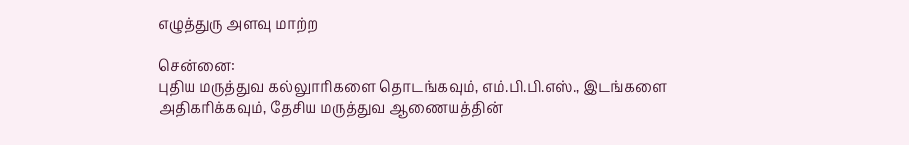எழுத்துரு அளவு மாற்ற

சென்னை:
புதிய மருத்துவ கல்லுாரிகளை தொடங்கவும், எம்.பி.பி.எஸ்., இடங்களை அதிகரிக்கவும், தேசிய மருத்துவ ஆணையத்தின்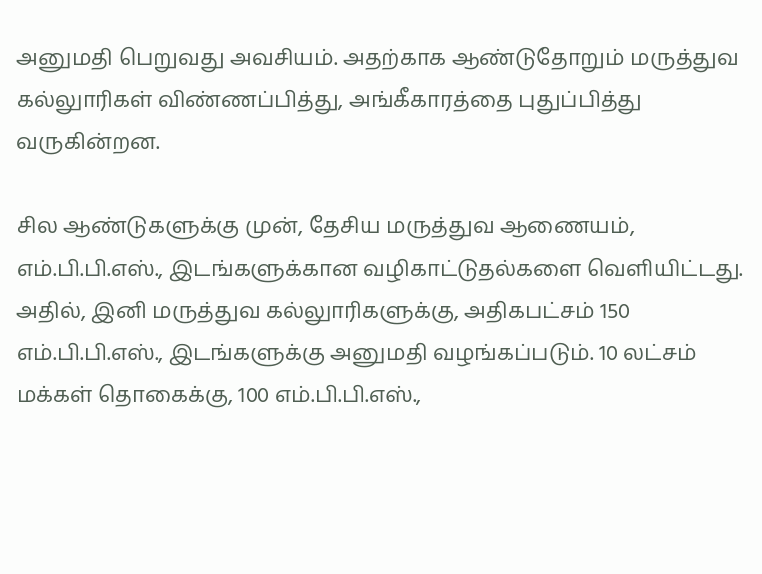அனுமதி பெறுவது அவசியம். அதற்காக ஆண்டுதோறும் மருத்துவ கல்லுாரிகள் விண்ணப்பித்து, அங்கீகாரத்தை புதுப்பித்து வருகின்றன.

சில ஆண்டுகளுக்கு முன், தேசிய மருத்துவ ஆணையம், எம்.பி.பி.எஸ்., இடங்களுக்கான வழிகாட்டுதல்களை வெளியிட்டது. அதில், இனி மருத்துவ கல்லுாரிகளுக்கு, அதிகபட்சம் 150 எம்.பி.பி.எஸ்., இடங்களுக்கு அனுமதி வழங்கப்படும். 10 லட்சம் மக்கள் தொகைக்கு, 100 எம்.பி.பி.எஸ்.,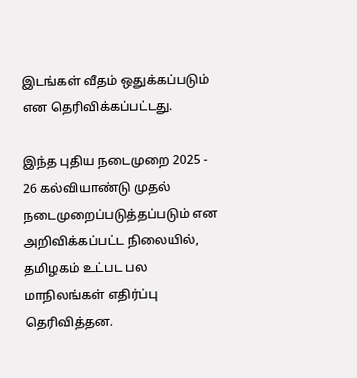இடங்கள் வீதம் ஒதுக்கப்படும் என தெரிவிக்கப்பட்டது.

இந்த புதிய நடைமுறை 2025 - 26 கல்வியாண்டு முதல் நடைமுறைப்படுத்தப்படும் என அறிவிக்கப்பட்ட நிலையில், தமிழகம் உட்பட பல மாநிலங்கள் எதிர்ப்பு தெரிவித்தன.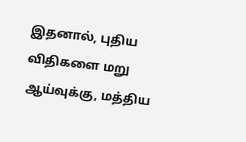இதனால், புதிய விதிகளை மறு ஆய்வுக்கு, மத்திய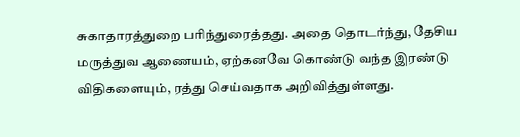சுகாதாரத்துறை பரிந்துரைத்தது. அதை தொடர்ந்து, தேசிய மருத்துவ ஆணையம், ஏற்கனவே கொண்டு வந்த இரண்டு விதிகளையும், ரத்து செய்வதாக அறிவித்துள்ளது.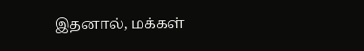இதனால், மக்கள்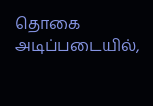தொகை அடிப்படையில்,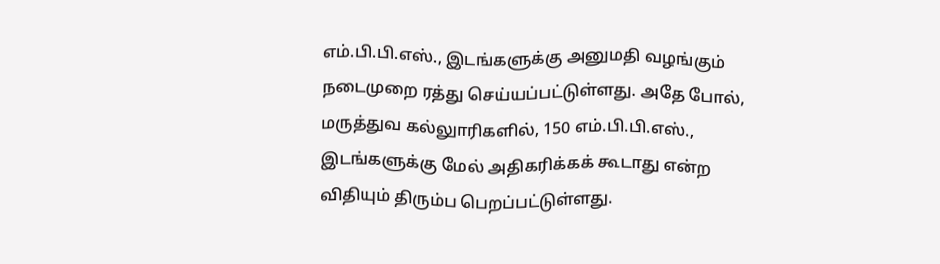எம்.பி.பி.எஸ்., இடங்களுக்கு அனுமதி வழங்கும் நடைமுறை ரத்து செய்யப்பட்டுள்ளது. அதே போல், மருத்துவ கல்லுாரிகளில், 150 எம்.பி.பி.எஸ்., இடங்களுக்கு மேல் அதிகரிக்கக் கூடாது என்ற விதியும் திரும்ப பெறப்பட்டுள்ளது.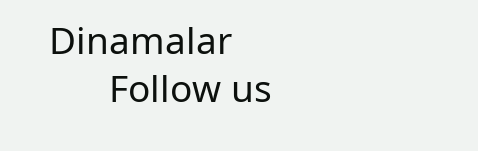Dinamalar
      Follow us